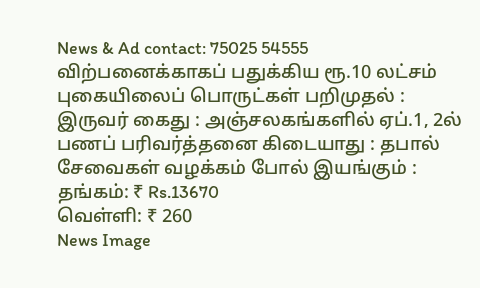News & Ad contact: 75025 54555
விற்பனைக்காகப் பதுக்கிய ரூ.10 லட்சம் புகையிலைப் பொருட்கள் பறிமுதல் : இருவர் கைது : அஞ்சலகங்களில் ஏப்.1, 2ல் பணப் பரிவர்த்தனை கிடையாது : தபால் சேவைகள் வழக்கம் போல் இயங்கும் :
தங்கம்: ₹ Rs.13670
வெள்ளி: ₹ 260
News Image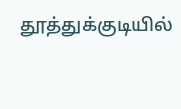தூத்துக்குடியில்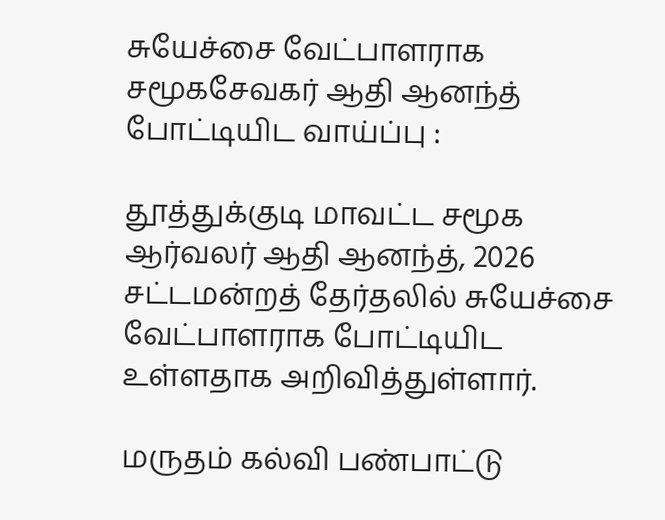சுயேச்சை வேட்பாளராக சமூகசேவகர் ஆதி ஆனந்த் போட்டியிட வாய்ப்பு :

தூத்துக்குடி மாவட்ட சமூக ஆர்வலர் ஆதி ஆனந்த், 2026 சட்டமன்றத் தேர்தலில் சுயேச்சை வேட்பாளராக போட்டியிட உள்ளதாக அறிவித்துள்ளார்.

மருதம் கல்வி பண்பாட்டு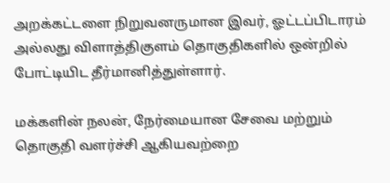அறக்கட்டளை நிறுவனருமான இவர், ஓட்டப்பிடாரம் அல்லது விளாத்திகுளம் தொகுதிகளில் ஒன்றில் போட்டியிட தீர்மானித்துள்ளார்.

மக்களின் நலன், நேர்மையான சேவை மற்றும் தொகுதி வளர்ச்சி ஆகியவற்றை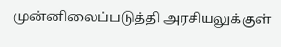முன்னிலைப்படுத்தி அரசியலுக்குள்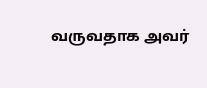வருவதாக அவர்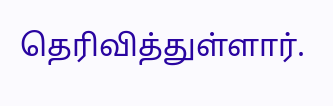தெரிவித்துள்ளார்.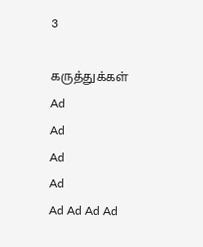3

கருத்துக்கள்
Ad
Ad
Ad
Ad
Ad Ad Ad Ad